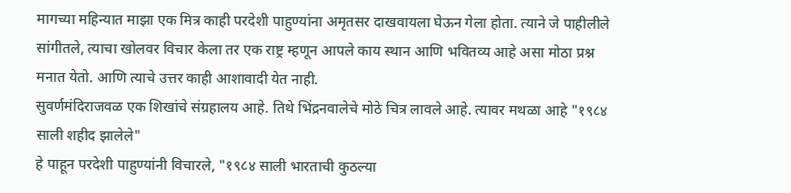मागच्या महिन्यात माझा एक मित्र काही परदेशी पाहुण्यांना अमृतसर दाखवायला घेऊन गेला होता. त्याने जे पाहीलीले सांगीतले, त्याचा खोलवर विचार केला तर एक राष्ट्र म्हणून आपले काय स्थान आणि भवितव्य आहे असा मोठा प्रश्न मनात येतो. आणि त्याचे उत्तर काही आशावादी येत नाही.
सुवर्णमंदिराजवळ एक शिखांचे संग्रहालय आहे. तिथे भिंद्रनवालेचे मोठे चित्र लावले आहे. त्यावर मथळा आहे "१९८४ साली शहीद झालेले"
हे पाहून परदेशी पाहुण्यांनी विचारले, "१९८४ साली भारताची कुठल्या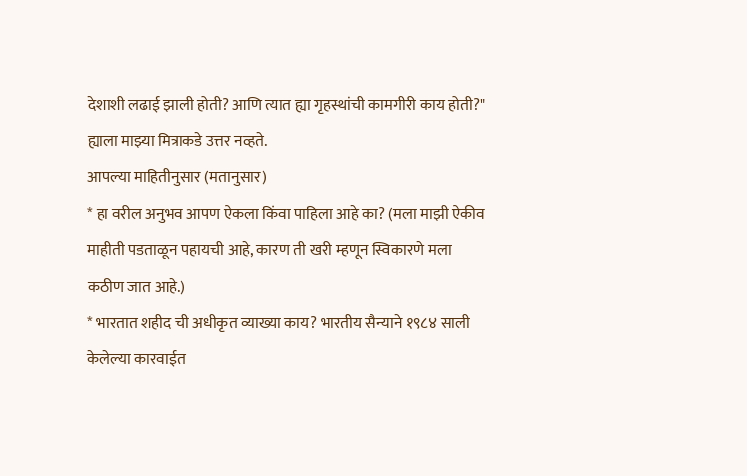देशाशी लढाई झाली होती? आणि त्यात ह्या गृहस्थांची कामगीरी काय होती?"
ह्याला माझ्या मित्राकडे उत्तर नव्हते.
आपल्या माहितीनुसार (मतानुसार)
* हा वरील अनुभव आपण ऐकला किंवा पाहिला आहे का? (मला माझी ऐकीव माहीती पडताळून पहायची आहे, कारण ती खरी म्हणून स्विकारणे मला कठीण जात आहे.)
* भारतात शहीद ची अधीकृत व्याख्या काय? भारतीय सैन्याने १९८४ साली केलेल्या कारवाईत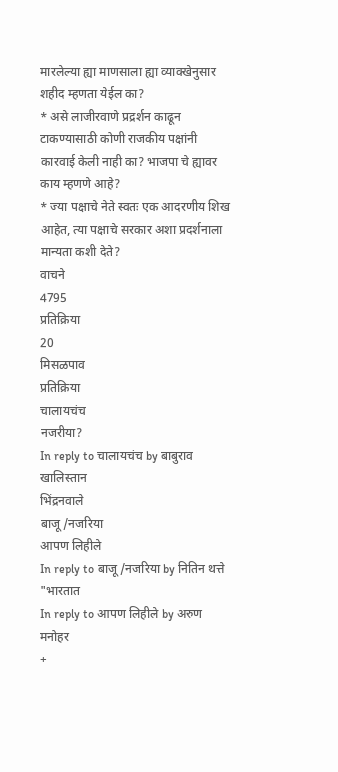मारलेल्या ह्या माणसाला ह्या व्याक्खेनुसार शहीद म्हणता येईल का?
* असे लाजीरवाणे प्रद्रर्शन काढून टाकण्यासाठी कोणी राजकीय पक्षांनी कारवाई केली नाही का? भाजपा चे ह्यावर काय म्हणणे आहे?
* ज्या पक्षाचे नेते स्वतः एक आदरणीय शिख आहेत, त्या पक्षाचे सरकार अशा प्रदर्शनाला मान्यता कशी देते?
वाचने
4795
प्रतिक्रिया
20
मिसळपाव
प्रतिक्रिया
चालायचंच
नजरीया?
In reply to चालायचंच by बाबुराव
खालिस्तान
भिंद्रनवाले
बाजू/नजरिया
आपण लिहीले
In reply to बाजू/नजरिया by नितिन थत्ते
"भारतात
In reply to आपण लिहीले by अरुण मनोहर
+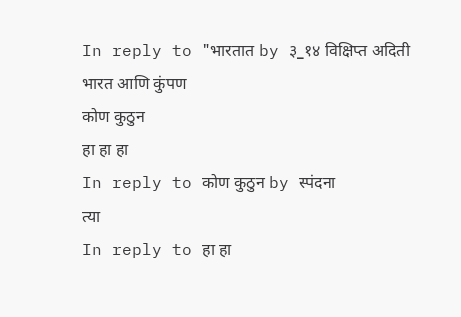In reply to "भारतात by ३_१४ विक्षिप्त अदिती
भारत आणि कुंपण
कोण कुठुन
हा हा हा
In reply to कोण कुठुन by स्पंदना
त्या
In reply to हा हा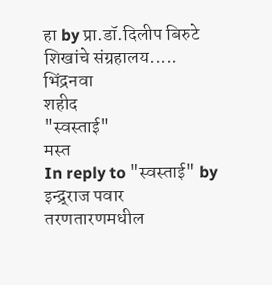हा by प्रा.डॉ.दिलीप बिरुटे
शिखांचे संग्रहालय.....
भिंद्रनवा
शहीद
"स्वस्ताई"
मस्त
In reply to "स्वस्ताई" by इन्द्र्राज पवार
तरणतारणमधील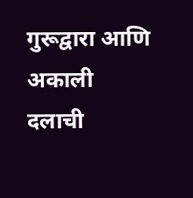गुरूद्वारा आणि अकाली दलाची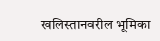खलिस्तानवरील भूमिका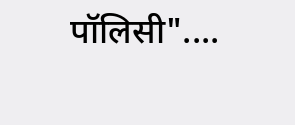पॉलिसी"....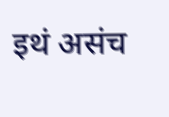इथं असंच